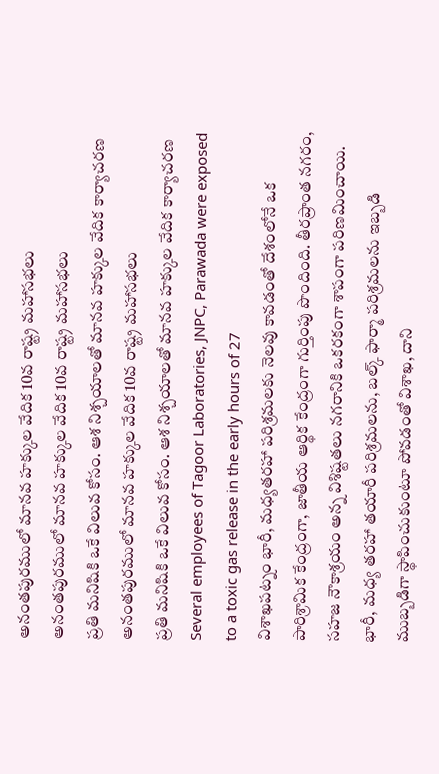అనంతపురములో మానవ హక్కుల వేదిక 10వ రాష్ట్ర మహాసభలు
అనంతపురములో మానవ హక్కుల వేదిక 10వ రాష్ట్ర మహాసభలు
ప్రతి మనిషికి ఒకే విలువ కోసం. ఆశ నిశ్చయాలతో మానవ హక్కుల వేదిక కార్యాచరణ
అనంతపురములో మానవ హక్కుల వేదిక 10వ రాష్ట్ర మహాసభలు
ప్రతి మనిషికి ఒకే విలువ కోసం. ఆశ నిశ్చయాలతో మానవ హక్కుల వేదిక కార్యాచరణ
Several employees of Tagoor Laboratories, JNPC, Parawada were exposed to a toxic gas release in the early hours of 27
విశాఖపట్నం భారీ, మధ్యతరహా పరిశ్రమలకు నెలవు కావడంతో దేశంలోనే ఒక పారిశ్రామిక కేంద్రంగా, జాతీయ ఆర్థిక కేంద్రంగా గుర్తింపు పొందింది. తీరప్రాంత నగరం, సహజ నౌకాశ్రయం అన్న విశిష్టతలు నగరానికి ఒకరకంగా శాపంగా పరిణమించాయి. భారీ, మధ్య తరహా తయారీ పరిశ్రమలను, బల్క్ ఫార్మా పరిశ్రమలను ఇబ్బడి ముబ్బడిగా స్థాపించుకుంటూ పోవడంతో విశాఖ, దాని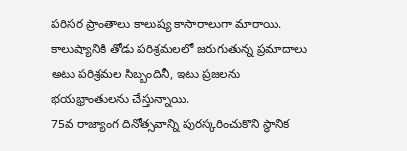పరిసర ప్రాంతాలు కాలుష్య కాసారాలుగా మారాయి. కాలుష్యానికి తోడు పరిశ్రమలలో జరుగుతున్న ప్రమాదాలు అటు పరిశ్రమల సిబ్బందినీ, ఇటు ప్రజలను భయభ్రాంతులను చేస్తున్నాయి.
75వ రాజ్యాంగ దినోత్సవాన్ని పురస్కరించుకొని స్థానిక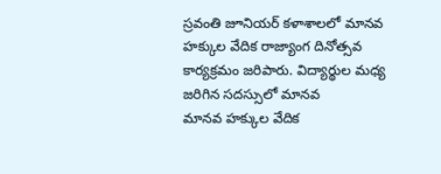స్రవంతి జూనియర్ కళాశాలలో మానవ హక్కుల వేదిక రాజ్యాంగ దినోత్సవ కార్యక్రమం జరిపారు. విద్యార్థుల మధ్య జరిగిన సదస్సులో మానవ
మానవ హక్కుల వేదిక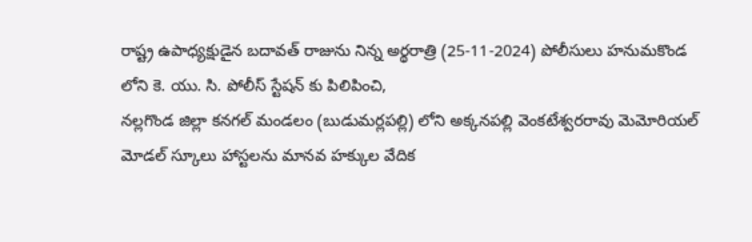రాష్ట్ర ఉపాధ్యక్షుడైన బదావత్ రాజును నిన్న అర్థరాత్రి (25-11-2024) పోలీసులు హనుమకొండ లోని కె. యు. సి. పోలీస్ స్టేషన్ కు పిలిపించి,
నల్లగొండ జిల్లా కనగల్ మండలం (బుడుమర్లపల్లి) లోని అక్కనపల్లి వెంకటేశ్వరరావు మెమోరియల్ మోడల్ స్కూలు హాస్టలను మానవ హక్కుల వేదిక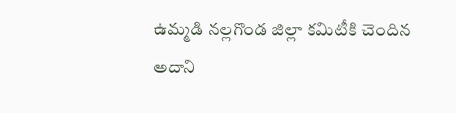ఉమ్మడి నల్లగొండ జిల్లా కమిటీకి చెందిన
అదాని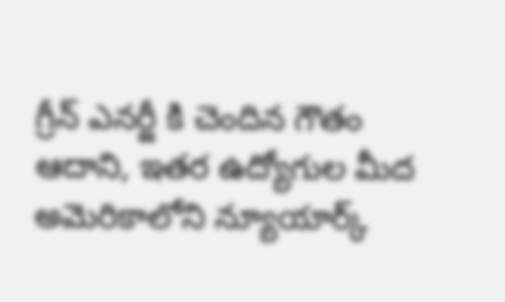గ్రీన్ ఎనర్జీ కి చెందిన గౌతం ఆదాని, ఇతర ఉద్యోగుల మీద అమెరికాలోని న్యూయార్క్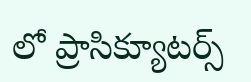లో ప్రాసిక్యూటర్స్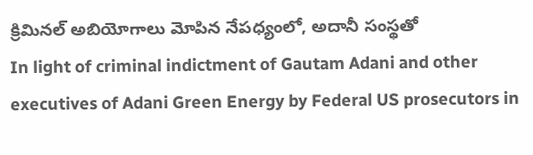క్రిమినల్ అబియోగాలు మోపిన నేపధ్యంలో, అదానీ సంస్థతో
In light of criminal indictment of Gautam Adani and other executives of Adani Green Energy by Federal US prosecutors in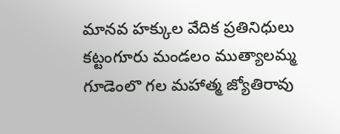మానవ హక్కుల వేదిక ప్రతినిధులు కట్టంగూరు మండలం ముత్యాలమ్మ గూడెంలొ గల మహాత్మ జ్యోతిరావు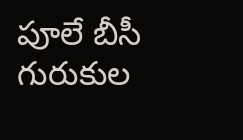పూలే బీసీ గురుకుల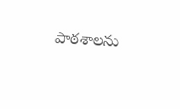పాఠశాలను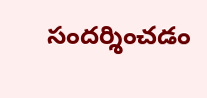సందర్శించడం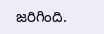జరిగింది.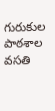గురుకుల పాఠశాల వసతి